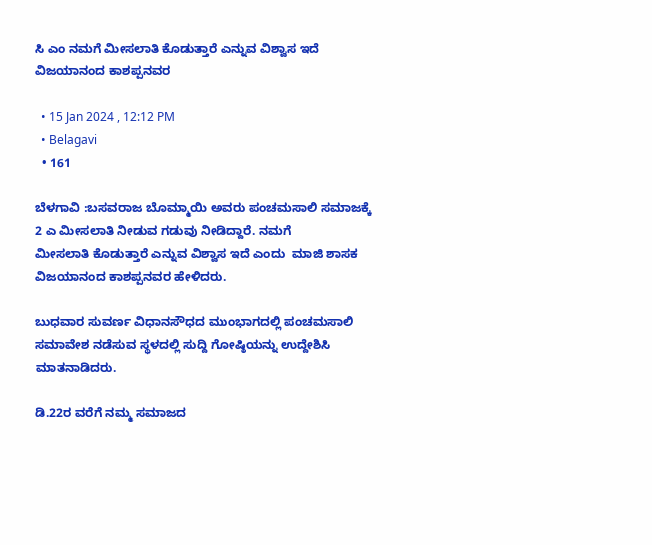ಸಿ ಎಂ ನಮಗೆ ಮೀಸಲಾತಿ ‌ಕೊಡುತ್ತಾರೆ ಎನ್ನುವ ವಿಶ್ವಾಸ ಇದೆ ವಿಜಯಾನಂದ ಕಾಶಪ್ಪನವರ

  • 15 Jan 2024 , 12:12 PM
  • Belagavi
  • 161

ಬೆಳಗಾವಿ :ಬಸವರಾಜ ಬೊಮ್ಮಾಯಿ‌ ಅವರು ಪಂಚಮಸಾಲಿ ಸಮಾಜಕ್ಕೆ‌ 2 ಎ‌ ಮೀಸಲಾತಿ ನೀಡುವ ಗಡುವು ನೀಡಿದ್ದಾರೆ. ನಮಗೆ ಮೀಸಲಾತಿ ‌ಕೊಡುತ್ತಾರೆ ಎನ್ನುವ ವಿಶ್ವಾಸ ಇದೆ ಎಂದು  ಮಾಜಿ ಶಾಸಕ ವಿಜಯಾನಂದ ಕಾಶಪ್ಪನವರ ಹೇಳಿದರು.

ಬುಧವಾರ ಸುವರ್ಣ ವಿಧಾನಸೌಧದ ಮುಂಭಾಗದಲ್ಲಿ ಪಂಚಮಸಾಲಿ ಸಮಾವೇಶ‌ ನಡೆಸುವ ಸ್ಥಳದಲ್ಲಿ ಸುದ್ದಿ ಗೋಷ್ಠಿಯನ್ನು ಉದ್ದೇಶಿಸಿ ಮಾತನಾಡಿದರು.

ಡಿ.22ರ ವರೆಗೆ ನಮ್ಮ ಸಮಾಜದ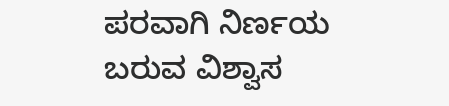ಪರವಾಗಿ ನಿರ್ಣಯ ಬರುವ ವಿಶ್ವಾಸ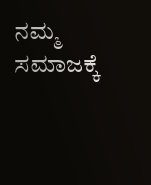ನಮ್ಮ‌ ಸಮಾಜಕ್ಕೆ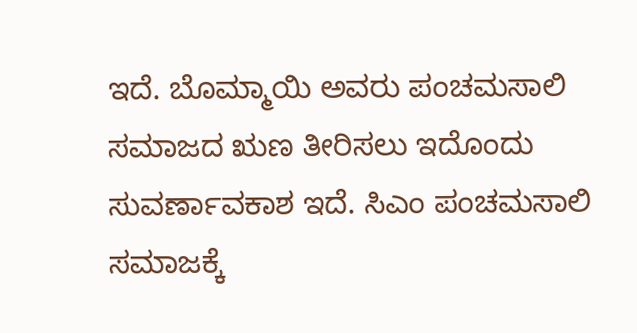ಇದೆ. ಬೊಮ್ಮಾಯಿ ಅವರು ಪಂಚಮಸಾಲಿ ಸಮಾಜದ ಋಣ ತೀರಿಸಲು ಇದೊಂದು ಸುವರ್ಣಾವಕಾಶ ಇದೆ. ಸಿಎಂ ಪಂಚಮಸಾಲಿ ಸಮಾಜಕ್ಕೆ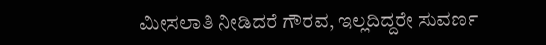ಮೀಸಲಾತಿ ನೀಡಿದರೆ ಗೌರವ, ಇಲ್ಲದಿದ್ದರೇ ಸುವರ್ಣ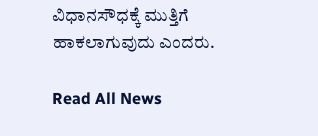ವಿಧಾನಸೌಧಕ್ಕೆ ಮುತ್ತಿಗೆ ಹಾಕಲಾಗುವುದು ಎಂದರು.

Read All News